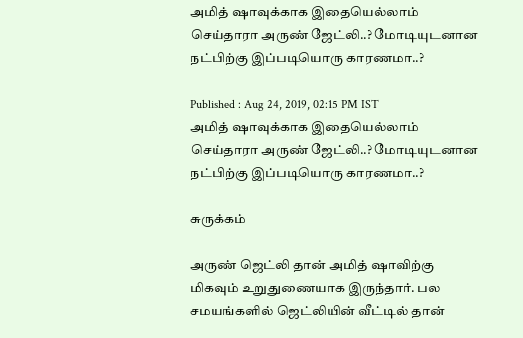அமித் ஷாவுக்காக இதையெல்லாம் செய்தாரா அருண் ஜேட்லி..? மோடியுடனான நட்பிற்கு இப்படியொரு காரணமா..?

Published : Aug 24, 2019, 02:15 PM IST
அமித் ஷாவுக்காக இதையெல்லாம் செய்தாரா அருண் ஜேட்லி..? மோடியுடனான நட்பிற்கு இப்படியொரு காரணமா..?

சுருக்கம்

அருண் ஜெட்லி தான் அமித் ஷாவிற்கு மிகவும் உறுதுணையாக இருந்தார். பல சமயங்களில் ஜெட்லியின் வீட்டில் தான்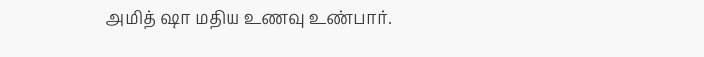அமித் ஷா மதிய உணவு உண்பார்.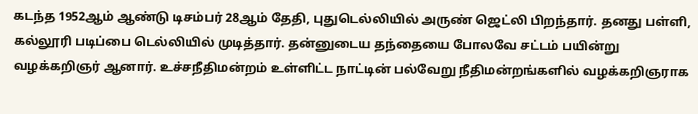கடந்த 1952ஆம் ஆண்டு டிசம்பர் 28ஆம் தேதி, புதுடெல்லியில் அருண் ஜெட்லி பிறந்தார். தனது பள்ளி, கல்லூரி படிப்பை டெல்லியில் முடித்தார். தன்னுடைய தந்தையை போலவே சட்டம் பயின்று வழக்கறிஞர் ஆனார். உச்சநீதிமன்றம் உள்ளிட்ட நாட்டின் பல்வேறு நீதிமன்றங்களில் வழக்கறிஞராக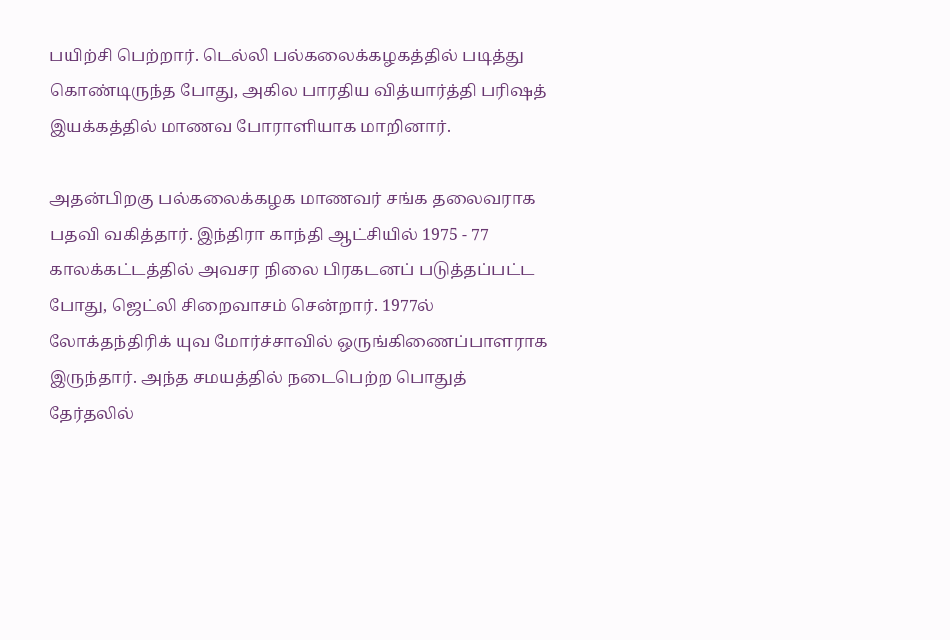பயிற்சி பெற்றார். டெல்லி பல்கலைக்கழகத்தில் படித்து கொண்டிருந்த போது, அகில பாரதிய வித்யார்த்தி பரிஷத் இயக்கத்தில் மாணவ போராளியாக மாறினார்.

அதன்பிறகு பல்கலைக்கழக மாணவர் சங்க தலைவராக பதவி வகித்தார். இந்திரா காந்தி ஆட்சியில் 1975 - 77 காலக்கட்டத்தில் அவசர நிலை பிரகடனப் படுத்தப்பட்ட போது, ஜெட்லி சிறைவாசம் சென்றார். 1977ல் லோக்தந்திரிக் யுவ மோர்ச்சாவில் ஒருங்கிணைப்பாளராக இருந்தார். அந்த சமயத்தில் நடைபெற்ற பொதுத் தேர்தலில்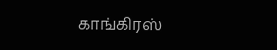காங்கிரஸ்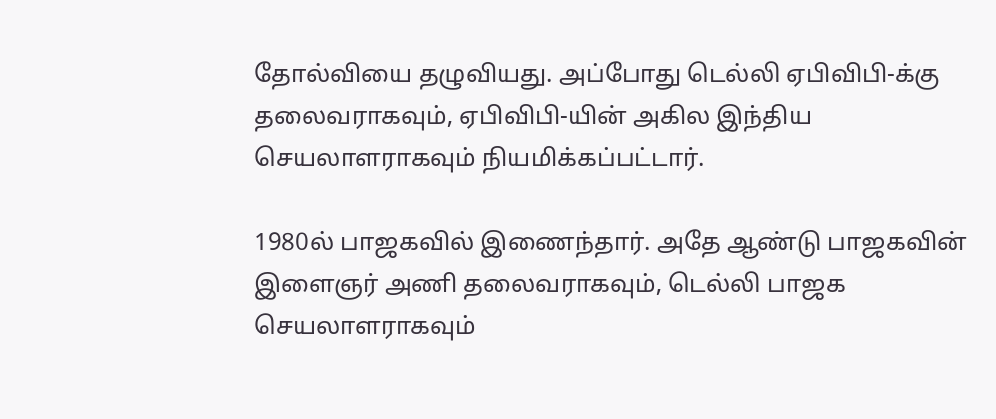தோல்வியை தழுவியது. அப்போது டெல்லி ஏபிவிபி-க்கு தலைவராகவும், ஏபிவிபி-யின் அகில இந்திய செயலாளராகவும் நியமிக்கப்பட்டார்.

1980ல் பாஜகவில் இணைந்தார். அதே ஆண்டு பாஜகவின் இளைஞர் அணி தலைவராகவும், டெல்லி பாஜக செயலாளராகவும்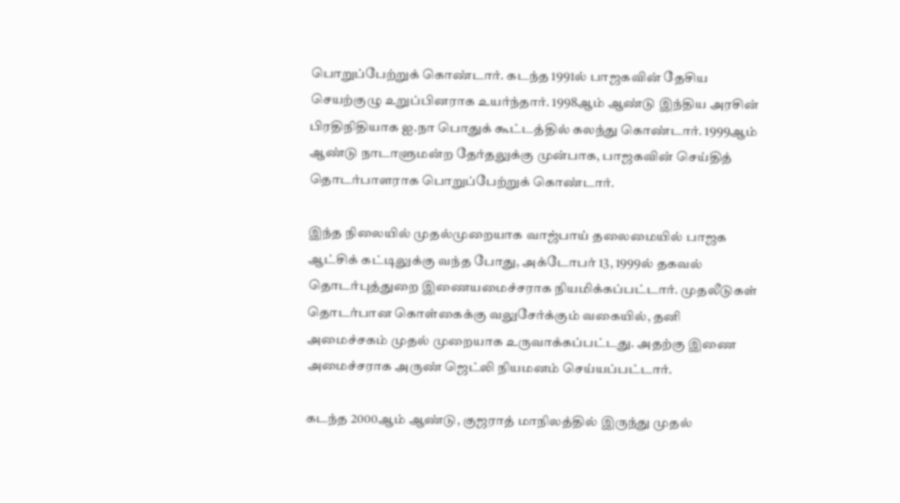பொறுப்பேற்றுக் கொண்டார். கடந்த 1991ல் பாஜகவின் தேசிய செயற்குழு உறுப்பினராக உயர்ந்தார். 1998ஆம் ஆண்டு இந்திய அரசின் பிரதிநிதியாக ஐ.நா பொதுக் கூட்டத்தில் கலந்து கொண்டார். 1999ஆம் ஆண்டு நாடாளுமன்ற தேர்தலுக்கு முன்பாக, பாஜகவின் செய்தித் தொடர்பாளராக பொறுப்பேற்றுக் கொண்டார்.

இந்த நிலையில் முதல்முறையாக வாஜ்பாய் தலைமையில் பாஜக ஆட்சிக் கட்டிலுக்கு வந்த போது, அக்டோபர் 13, 1999ல் தகவல் தொடர்புத்துறை இணையமைச்சராக நியமிக்கப்பட்டார். முதலீடுகள் தொடர்பான கொள்கைக்கு வலுசேர்க்கும் வகையில், தனி அமைச்சகம் முதல் முறையாக உருவாக்கப்பட்டது. அதற்கு இணை அமைச்சராக அருண் ஜெட்லி நியமனம் செய்யப்பட்டார்.

கடந்த 2000ஆம் ஆண்டு, குஜராத் மாநிலத்தில் இருந்து முதல்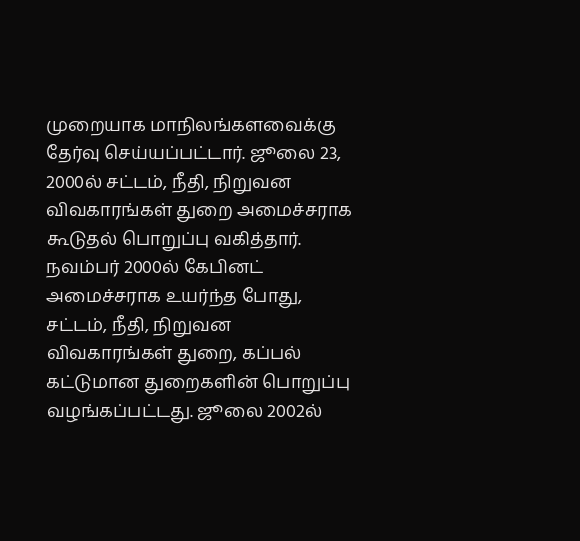முறையாக மாநிலங்களவைக்கு தேர்வு செய்யப்பட்டார். ஜூலை 23, 2000ல் சட்டம், நீதி, நிறுவன விவகாரங்கள் துறை அமைச்சராக கூடுதல் பொறுப்பு வகித்தார். நவம்பர் 2000ல் கேபினட் அமைச்சராக உயர்ந்த போது, சட்டம், நீதி, நிறுவன விவகாரங்கள் துறை, கப்பல் கட்டுமான துறைகளின் பொறுப்பு வழங்கப்பட்டது. ஜூலை 2002ல்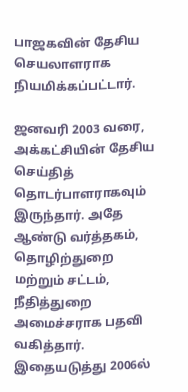பாஜகவின் தேசிய செயலாளராக நியமிக்கப்பட்டார்.

ஜனவரி 2003 வரை, அக்கட்சியின் தேசிய செய்தித் தொடர்பாளராகவும் இருந்தார். அதே ஆண்டு வர்த்தகம், தொழிற்துறை மற்றும் சட்டம், நீதித்துறை அமைச்சராக பதவி வகித்தார். இதையடுத்து 2006ல்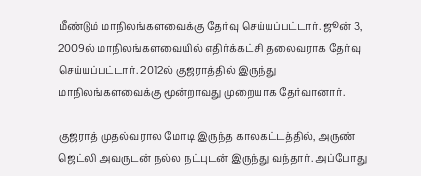மீண்டும் மாநிலங்களவைக்கு தேர்வு செய்யப்பட்டார். ஜூன் 3, 2009ல் மாநிலங்களவையில் எதிர்க்கட்சி தலைவராக தேர்வு செய்யப்பட்டார். 2012ல் குஜராத்தில் இருந்து மாநிலங்களவைக்கு மூன்றாவது முறையாக தேர்வானார்.

குஜராத் முதல்வரால மோடி இருந்த காலகட்டத்தில், அருண் ஜெட்லி அவருடன் நல்ல நட்புடன் இருந்து வந்தார். அப்போது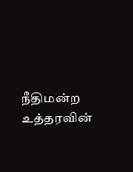நீதிமன்ற உத்தரவின்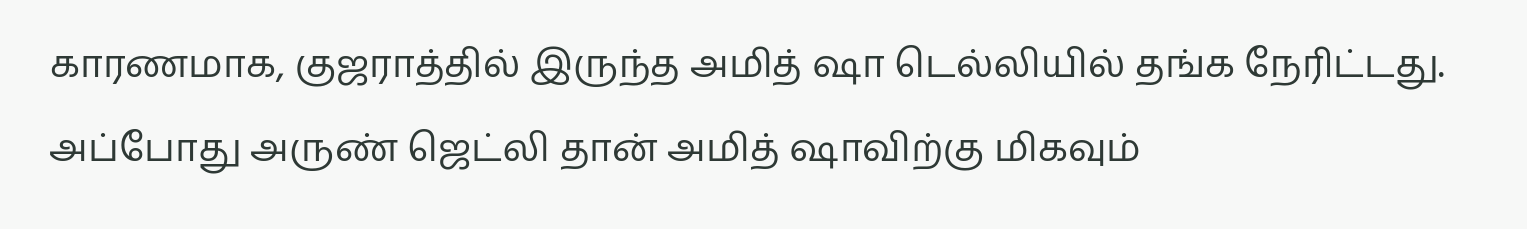காரணமாக, குஜராத்தில் இருந்த அமித் ஷா டெல்லியில் தங்க நேரிட்டது. அப்போது அருண் ஜெட்லி தான் அமித் ஷாவிற்கு மிகவும்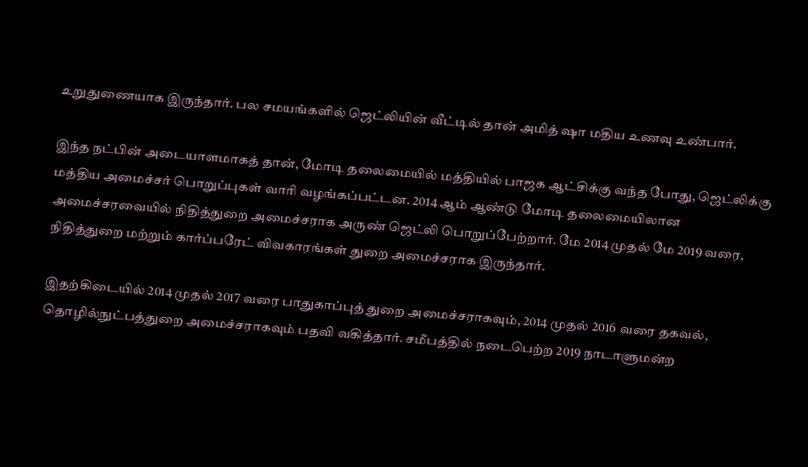உறுதுணையாக இருந்தார். பல சமயங்களில் ஜெட்லியின் வீட்டில் தான் அமித் ஷா மதிய உணவு உண்பார்.

இந்த நட்பின் அடையாளமாகத் தான், மோடி தலைமையில் மத்தியில் பாஜக ஆட்சிக்கு வந்த போது, ஜெட்லிக்கு மத்திய அமைச்சர் பொறுப்புகள் வாரி வழங்கப்பட்டன. 2014 ஆம் ஆண்டு மோடி தலைமையிலான அமைச்சரவையில் நிதித்துறை அமைச்சராக அருண் ஜெட்லி பொறுப்பேற்றார். மே 2014 முதல் மே 2019 வரை, நிதித்துறை மற்றும் கார்ப்பரேட் விவகாரங்கள் துறை அமைச்சராக இருந்தார்.

இதற்கிடையில் 2014 முதல் 2017 வரை பாதுகாப்புத் துறை அமைச்சராகவும், 2014 முதல் 2016 வரை தகவல், தொழில்நுட்பத்துறை அமைச்சராகவும் பதவி வகித்தார். சமீபத்தில் நடைபெற்ற 2019 நாடாளுமன்ற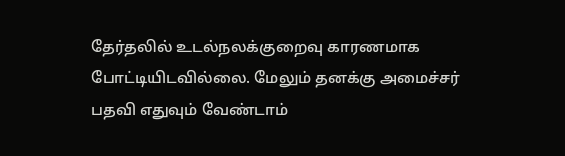தேர்தலில் உடல்நலக்குறைவு காரணமாக போட்டியிடவில்லை. மேலும் தனக்கு அமைச்சர் பதவி எதுவும் வேண்டாம்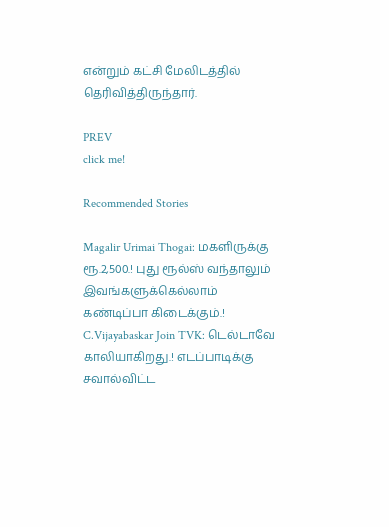என்றும் கட்சி மேலிடத்தில் தெரிவித்திருந்தார்.

PREV
click me!

Recommended Stories

Magalir Urimai Thogai: மகளிருக்கு ரூ.2,500.! புது ரூல்ஸ் வந்தாலும் இவங்களுக்கெல்லாம் கண்டிப்பா கிடைக்கும்.!
C.Vijayabaskar Join TVK: டெல்டாவே காலியாகிறது.! எடப்பாடிக்கு சவால்விட்ட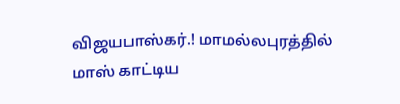விஜயபாஸ்கர்.! மாமல்லபுரத்தில் மாஸ் காட்டிய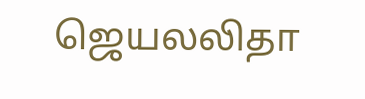ஜெயலலிதா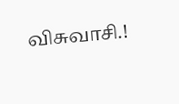விசுவாசி.!